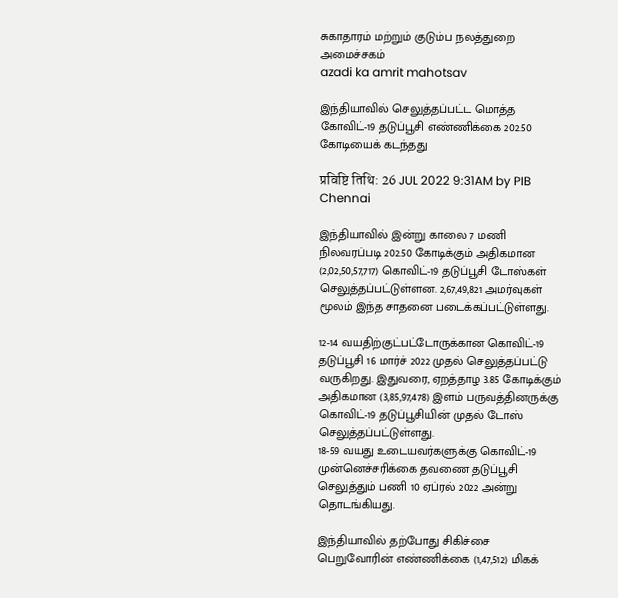சுகாதாரம் மற்றும் குடும்ப நலத்துறை அமைச்சகம்
azadi ka amrit mahotsav

இந்தியாவில் செலுத்தப்பட்ட மொத்த கோவிட்-19 தடுப்பூசி எண்ணிக்கை 202.50 கோடியைக் கடந்தது

प्रविष्टि तिथि: 26 JUL 2022 9:31AM by PIB Chennai

இந்தியாவில் இன்று காலை 7 மணி நிலவரப்படி 202.50 கோடிக்கும் அதிகமான (2,02,50,57,717) கொவிட்-19 தடுப்பூசி டோஸ்கள் செலுத்தப்பட்டுள்ளன. 2,67,49,821 அமர்வுகள் மூலம் இந்த சாதனை படைக்கப்பட்டுள்ளது.

12-14 வயதிற்குட்பட்டோருக்கான கொவிட்-19 தடுப்பூசி 16 மார்ச் 2022 முதல் செலுத்தப்பட்டு வருகிறது. இதுவரை, ஏறத்தாழ 3.85 கோடிக்கும் அதிகமான (3,85,97,478) இளம் பருவத்தினருக்கு கொவிட்-19 தடுப்பூசியின் முதல் டோஸ் செலுத்தப்பட்டுள்ளது.
18-59 வயது உடையவர்களுக்கு கொவிட்-19 முன்னெச்சரிக்கை தவணை தடுப்பூசி செலுத்தும் பணி 10 ஏப்ரல் 2022 அன்று தொடங்கியது.

இந்தியாவில் தற்போது சிகிச்சை பெறுவோரின் எண்ணிக்கை (1,47,512) மிகக்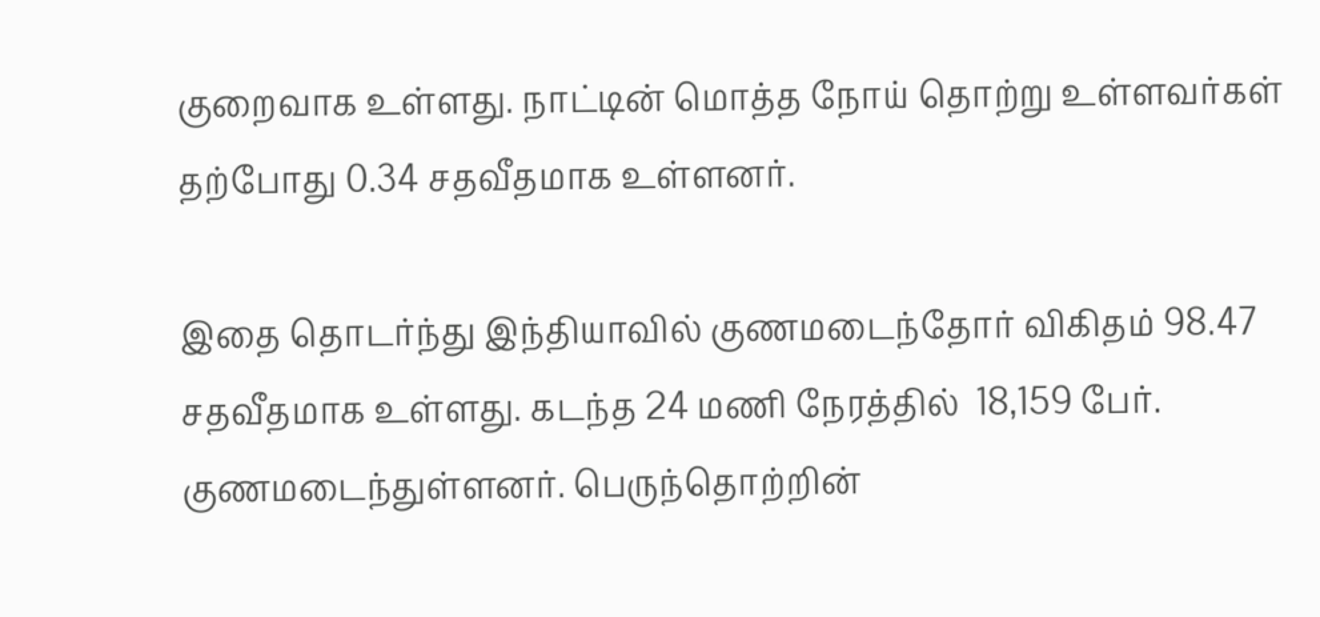குறைவாக உள்ளது. நாட்டின் மொத்த நோய் தொற்று உள்ளவர்கள் தற்போது 0.34 சதவீதமாக உள்ளனர்.

இதை தொடர்ந்து இந்தியாவில் குணமடைந்தோர் விகிதம் 98.47 சதவீதமாக உள்ளது. கடந்த 24 மணி நேரத்தில்  18,159 பேர்.  குணமடைந்துள்ளனர். பெருந்தொற்றின்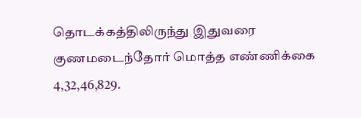தொடக்கத்திலிருந்து இதுவரை குணமடைந்தோர் மொத்த எண்ணிக்கை  4,32,46,829.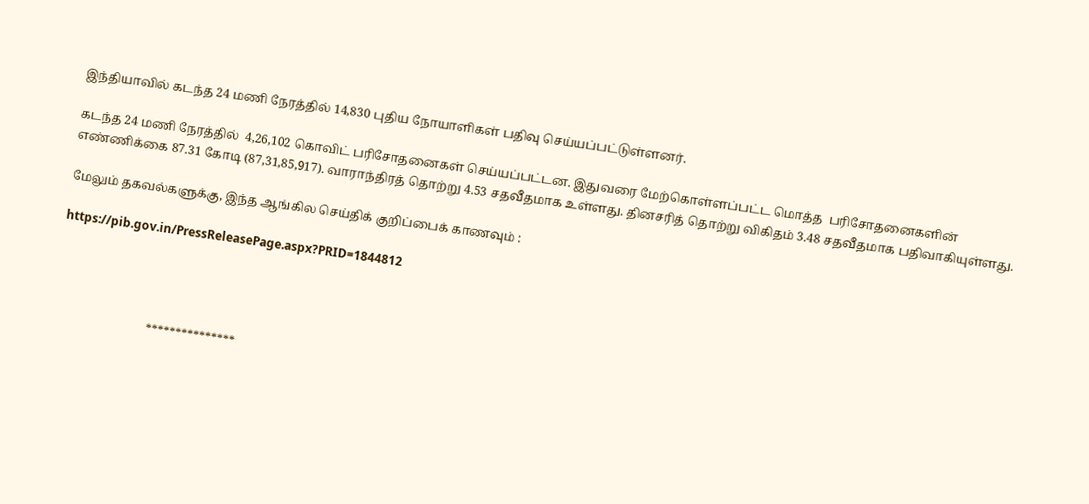இந்தியாவில் கடந்த 24 மணி நேரத்தில் 14,830 புதிய நோயாளிகள் பதிவு செய்யப்பட்டுள்ளனர்.

கடந்த 24 மணி நேரத்தில்  4,26,102 கொவிட் பரிசோதனைகள் செய்யப்பட்டன. இதுவரை மேற்கொள்ளப்பட்ட மொத்த  பரிசோதனைகளின் எண்ணிக்கை 87.31 கோடி (87,31,85,917). வாராந்திரத் தொற்று 4.53 சதவீதமாக உள்ளது. தினசரித் தொற்று விகிதம் 3.48 சதவீதமாக பதிவாகியுள்ளது.

மேலும் தகவல்களுக்கு, இந்த ஆங்கில செய்திக் குறிப்பைக் காணவும் :

https://pib.gov.in/PressReleasePage.aspx?PRID=1844812




                              ***************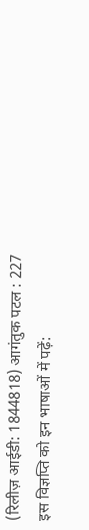(रिलीज़ आईडी: 1844818) आगंतुक पटल : 227
इस विज्ञप्ति को इन भाषाओं में पढ़ें: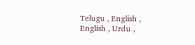Telugu , English , English , Urdu ,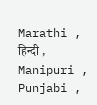Marathi , हिन्दी , Manipuri , Punjabi ,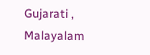Gujarati , Malayalam